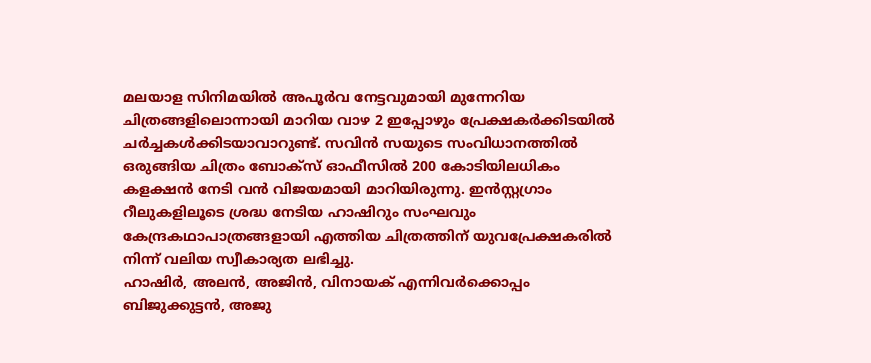മലയാള സിനിമയിൽ അപൂർവ നേട്ടവുമായി മുന്നേറിയ ചിത്രങ്ങളിലൊന്നായി മാറിയ വാഴ 2 ഇപ്പോഴും പ്രേക്ഷകർക്കിടയിൽ ചർച്ചകൾക്കിടയാവാറുണ്ട്. സവിൻ സയുടെ സംവിധാനത്തിൽ ഒരുങ്ങിയ ചിത്രം ബോക്സ് ഓഫീസിൽ 200 കോടിയിലധികം കളക്ഷൻ നേടി വൻ വിജയമായി മാറിയിരുന്നു. ഇൻസ്റ്റഗ്രാം റീലുകളിലൂടെ ശ്രദ്ധ നേടിയ ഹാഷിറും സംഘവും കേന്ദ്രകഥാപാത്രങ്ങളായി എത്തിയ ചിത്രത്തിന് യുവപ്രേക്ഷകരിൽ നിന്ന് വലിയ സ്വീകാര്യത ലഭിച്ചു.
ഹാഷിർ, അലൻ, അജിൻ, വിനായക് എന്നിവർക്കൊപ്പം ബിജുക്കുട്ടൻ, അജു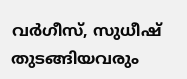വർഗീസ്, സുധീഷ് തുടങ്ങിയവരും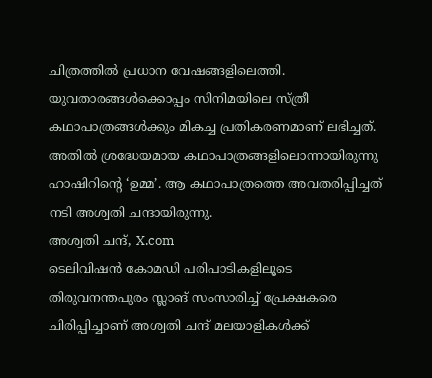ചിത്രത്തിൽ പ്രധാന വേഷങ്ങളിലെത്തി. യുവതാരങ്ങൾക്കൊപ്പം സിനിമയിലെ സ്ത്രീ കഥാപാത്രങ്ങൾക്കും മികച്ച പ്രതികരണമാണ് ലഭിച്ചത്. അതിൽ ശ്രദ്ധേയമായ കഥാപാത്രങ്ങളിലൊന്നായിരുന്നു ഹാഷിറിന്റെ ‘ഉമ്മ’. ആ കഥാപാത്രത്തെ അവതരിപ്പിച്ചത് നടി അശ്വതി ചന്ദായിരുന്നു.
അശ്വതി ചന്ദ്, X.com
ടെലിവിഷൻ കോമഡി പരിപാടികളിലൂടെ തിരുവനന്തപുരം സ്ലാങ് സംസാരിച്ച് പ്രേക്ഷകരെ ചിരിപ്പിച്ചാണ് അശ്വതി ചന്ദ് മലയാളികൾക്ക്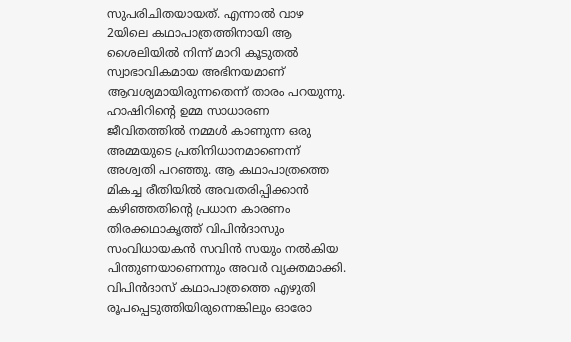സുപരിചിതയായത്. എന്നാൽ വാഴ 2യിലെ കഥാപാത്രത്തിനായി ആ ശൈലിയിൽ നിന്ന് മാറി കൂടുതൽ സ്വാഭാവികമായ അഭിനയമാണ് ആവശ്യമായിരുന്നതെന്ന് താരം പറയുന്നു.
ഹാഷിറിന്റെ ഉമ്മ സാധാരണ ജീവിതത്തിൽ നമ്മൾ കാണുന്ന ഒരു അമ്മയുടെ പ്രതിനിധാനമാണെന്ന് അശ്വതി പറഞ്ഞു. ആ കഥാപാത്രത്തെ മികച്ച രീതിയിൽ അവതരിപ്പിക്കാൻ കഴിഞ്ഞതിന്റെ പ്രധാന കാരണം തിരക്കഥാകൃത്ത് വിപിൻദാസും സംവിധായകൻ സവിൻ സയും നൽകിയ പിന്തുണയാണെന്നും അവർ വ്യക്തമാക്കി.
വിപിൻദാസ് കഥാപാത്രത്തെ എഴുതി രൂപപ്പെടുത്തിയിരുന്നെങ്കിലും ഓരോ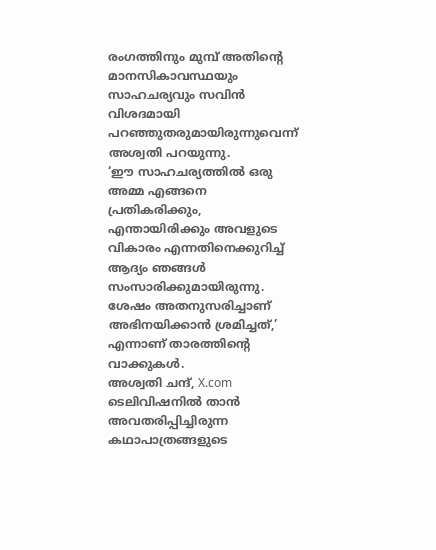രംഗത്തിനും മുമ്പ് അതിന്റെ മാനസികാവസ്ഥയും സാഹചര്യവും സവിൻ വിശദമായി പറഞ്ഞുതരുമായിരുന്നുവെന്ന് അശ്വതി പറയുന്നു.
‘ഈ സാഹചര്യത്തിൽ ഒരു അമ്മ എങ്ങനെ പ്രതികരിക്കും, എന്തായിരിക്കും അവളുടെ വികാരം എന്നതിനെക്കുറിച്ച് ആദ്യം ഞങ്ങൾ സംസാരിക്കുമായിരുന്നു. ശേഷം അതനുസരിച്ചാണ് അഭിനയിക്കാൻ ശ്രമിച്ചത്,’ എന്നാണ് താരത്തിന്റെ വാക്കുകൾ.
അശ്വതി ചന്ദ്, X.com
ടെലിവിഷനിൽ താൻ അവതരിപ്പിച്ചിരുന്ന കഥാപാത്രങ്ങളുടെ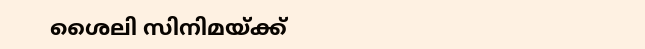ശൈലി സിനിമയ്ക്ക്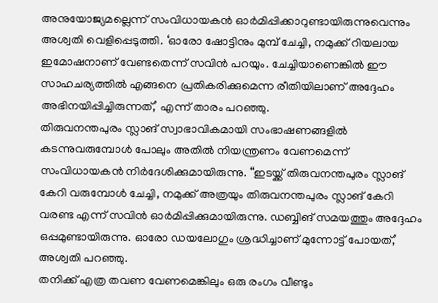അനുയോജ്യമല്ലെന്ന് സംവിധായകൻ ഓർമിപ്പിക്കാറുണ്ടായിരുന്നുവെന്നും അശ്വതി വെളിപ്പെടുത്തി. ‘ഓരോ ഷോട്ടിനും മുമ്പ് ചേച്ചി, നമുക്ക് റിയലായ ഇമോഷനാണ് വേണ്ടതെന്ന് സവിൻ പറയും. ചേച്ചിയാണെങ്കിൽ ഈ സാഹചര്യത്തിൽ എങ്ങനെ പ്രതികരിക്കുമെന്ന രീതിയിലാണ് അദ്ദേഹം അഭിനയിപ്പിച്ചിരുന്നത്,’ എന്ന് താരം പറഞ്ഞു.
തിരുവനന്തപുരം സ്ലാങ് സ്വാഭാവികമായി സംഭാഷണങ്ങളിൽ കടന്നുവരുമ്പോൾ പോലും അതിൽ നിയന്ത്രണം വേണമെന്ന് സംവിധായകൻ നിർദേശിക്കുമായിരുന്നു. “ഇടയ്ക്ക് തിരുവനന്തപുരം സ്ലാങ് കേറി വരുമ്പോൾ ചേച്ചി, നമുക്ക് അത്രയും തിരുവനന്തപുരം സ്ലാങ് കേറി വരണ്ട എന്ന് സവിൻ ഓർമിപ്പിക്കുമായിരുന്നു. ഡബ്ബിങ് സമയത്തും അദ്ദേഹം ഒപ്പമുണ്ടായിരുന്നു. ഓരോ ഡയലോഗും ശ്രദ്ധിച്ചാണ് മുന്നോട്ട് പോയത്,’ അശ്വതി പറഞ്ഞു.
തനിക്ക് എത്ര തവണ വേണമെങ്കിലും ഒരു രംഗം വീണ്ടും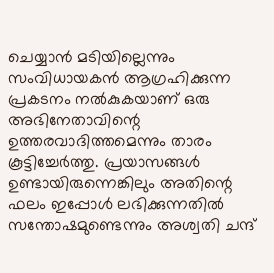ചെയ്യാൻ മടിയില്ലെന്നും സംവിധായകൻ ആഗ്രഹിക്കുന്ന പ്രകടനം നൽകുകയാണ് ഒരു അഭിനേതാവിന്റെ ഉത്തരവാദിത്തമെന്നും താരം കൂട്ടിച്ചേർത്തു. പ്രയാസങ്ങൾ ഉണ്ടായിരുന്നെങ്കിലും അതിന്റെ ഫലം ഇപ്പോൾ ലഭിക്കുന്നതിൽ സന്തോഷമുണ്ടെന്നും അശ്വതി ചന്ദ്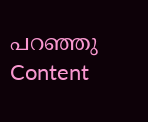പറഞ്ഞു
Content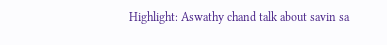Highlight: Aswathy chand talk about savin sa